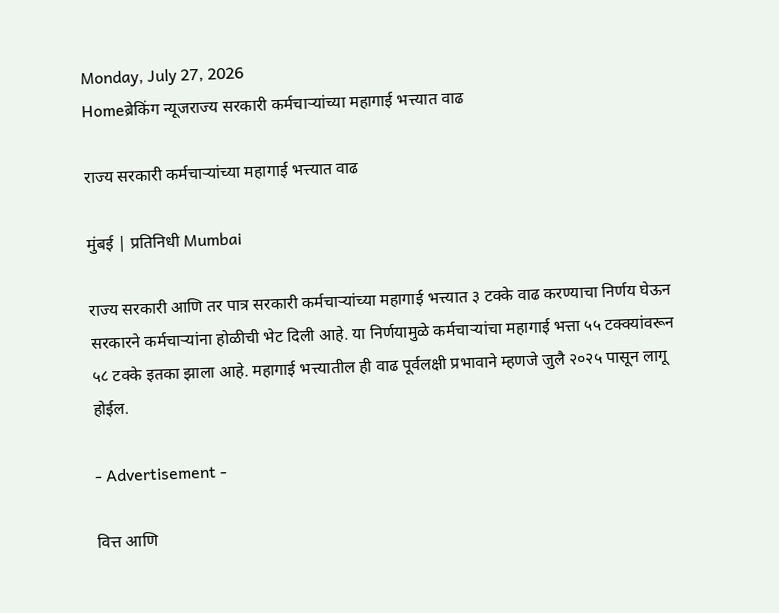Monday, July 27, 2026
Homeब्रेकिंग न्यूजराज्य सरकारी कर्मचाऱ्यांच्या महागाई भत्त्यात वाढ

राज्य सरकारी कर्मचाऱ्यांच्या महागाई भत्त्यात वाढ

मुंबई | प्रतिनिधी Mumbai

राज्य सरकारी आणि तर पात्र सरकारी कर्मचाऱ्यांच्या महागाई भत्त्यात ३ टक्के वाढ करण्याचा निर्णय घेऊन सरकारने कर्मचाऱ्यांना होळीची भेट दिली आहे. या निर्णयामुळे कर्मचाऱ्यांचा महागाई भत्ता ५५ टक्क्यांवरून ५८ टक्के इतका झाला आहे. महागाई भत्त्यातील ही वाढ पूर्वलक्षी प्रभावाने म्हणजे जुलै २०२५ पासून लागू होईल.

- Advertisement -

वित्त आणि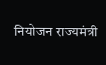नियोजन राज्यमंत्री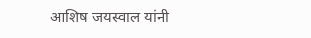आशिष जयस्वाल यांनी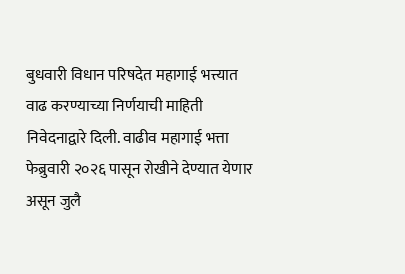बुधवारी विधान परिषदेत महागाई भत्त्यात वाढ करण्याच्या निर्णयाची माहिती निवेदनाद्वारे दिली. वाढीव महागाई भत्ता फेब्रुवारी २०२६ पासून रोखीने देण्यात येणार असून जुलै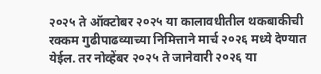२०२५ ते ऑक्टोबर २०२५ या कालावधीतील थकबाकीची रक्कम गुढीपाढव्याच्या निमित्ताने मार्च २०२६ मध्ये देण्यात येईल. तर नोव्हेंबर २०२५ ते जानेवारी २०२६ या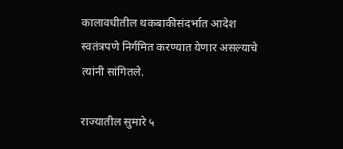कालावधीतील थकबाकीसंदर्भात आदेश स्वतंत्रपणे निर्गमित करण्यात येणार असल्याचे त्यांनी सांगितले.

राज्यातील सुमारे ५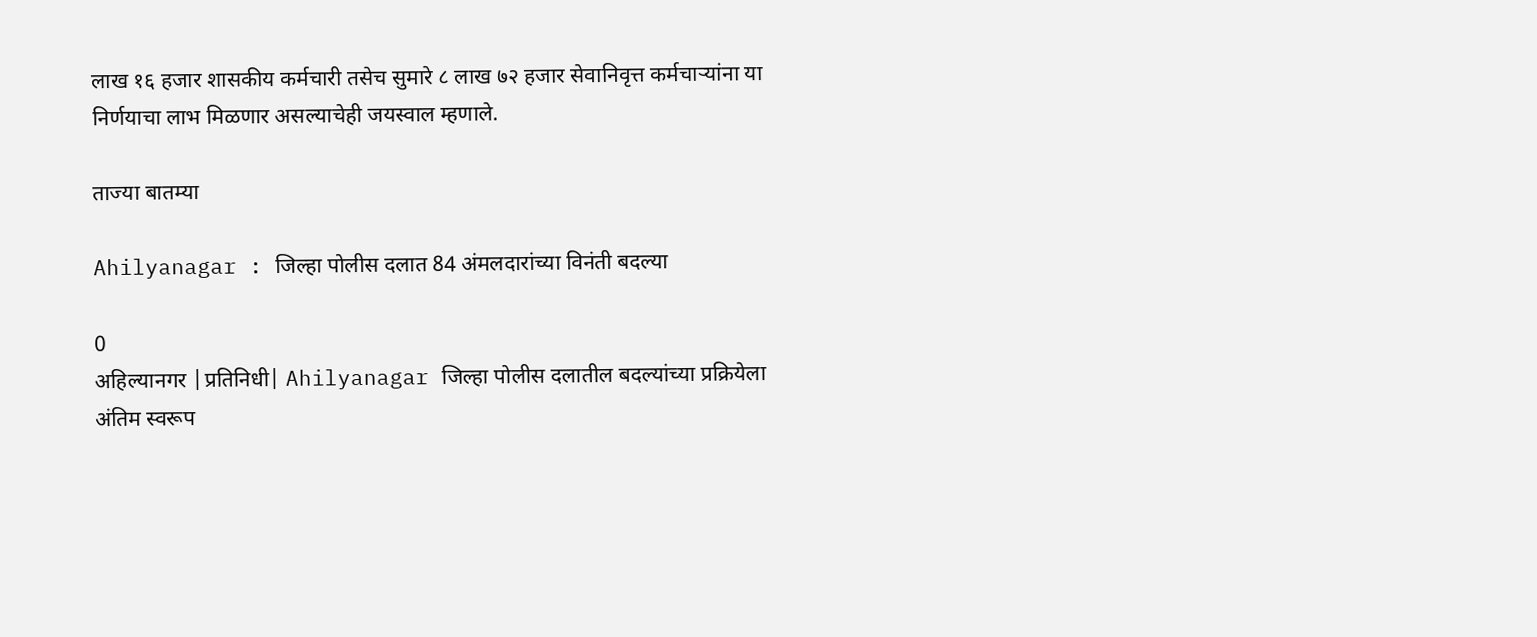लाख १६ हजार शासकीय कर्मचारी तसेच सुमारे ८ लाख ७२ हजार सेवानिवृत्त कर्मचाऱ्यांना या निर्णयाचा लाभ मिळणार असल्याचेही जयस्वाल म्हणाले.

ताज्या बातम्या

Ahilyanagar : जिल्हा पोलीस दलात 84 अंमलदारांच्या विनंती बदल्या

0
अहिल्यानगर |प्रतिनिधी| Ahilyanagar जिल्हा पोलीस दलातील बदल्यांच्या प्रक्रियेला अंतिम स्वरूप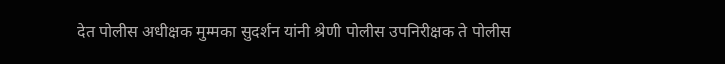देत पोलीस अधीक्षक मुम्मका सुदर्शन यांनी श्रेणी पोलीस उपनिरीक्षक ते पोलीस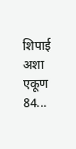शिपाई अशा एकूण 84...